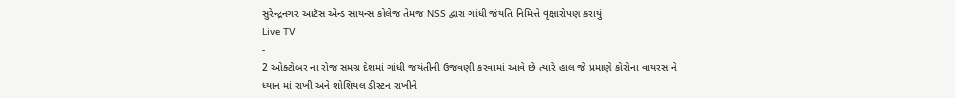સુરેન્દ્રનગર આટૅસ એન્ડ સાયન્સ કોલેજ તેમજ NSS દ્વારા ગાંધી જંયતિ નિમિત્તે વૃક્ષારોપણ કરાયું
Live TV
-
2 ઓક્ટોબર ના રોજ સમગ્ર દેશમાં ગાંધી જયંતીની ઉજવણી કરવામાં આવે છે ત્યારે હાલ જે પ્રમાણે કોરોના વાયરસ ને ધ્યાન માં રાખી અને શોશિયલ ડીસ્ટન રાખીને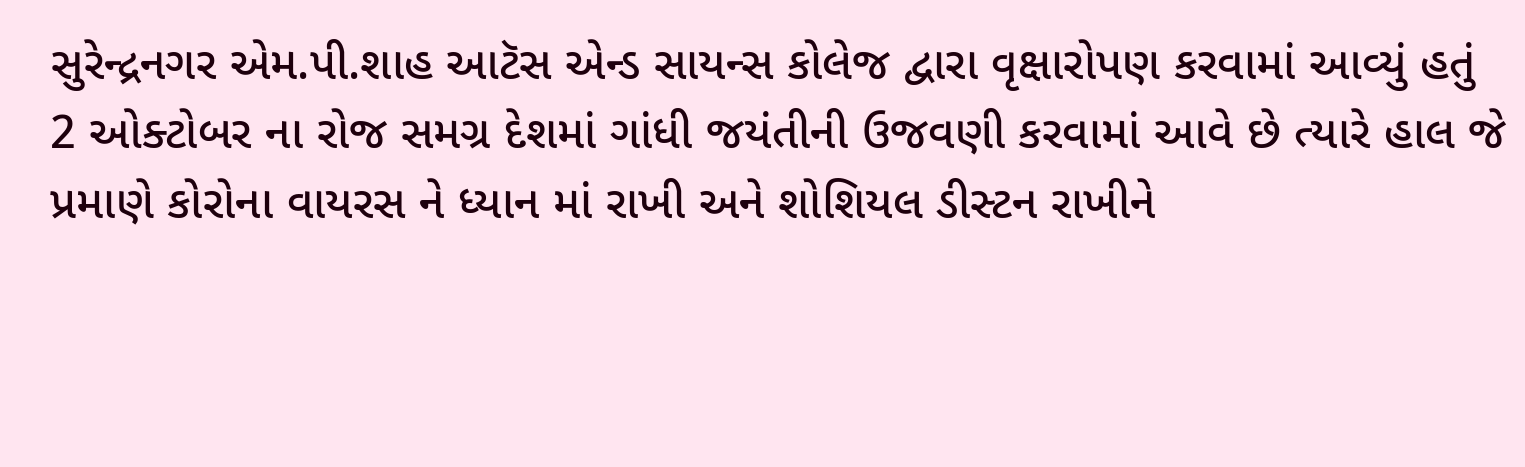સુરેન્દ્રનગર એમ.પી.શાહ આટૅસ એન્ડ સાયન્સ કોલેજ દ્વારા વૃક્ષારોપણ કરવામાં આવ્યું હતું
2 ઓક્ટોબર ના રોજ સમગ્ર દેશમાં ગાંધી જયંતીની ઉજવણી કરવામાં આવે છે ત્યારે હાલ જે પ્રમાણે કોરોના વાયરસ ને ધ્યાન માં રાખી અને શોશિયલ ડીસ્ટન રાખીને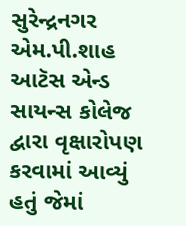સુરેન્દ્રનગર એમ.પી.શાહ આટૅસ એન્ડ સાયન્સ કોલેજ દ્વારા વૃક્ષારોપણ કરવામાં આવ્યું હતું જેમાં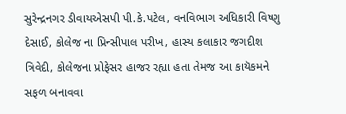સુરેન્દ્રનગર ડીવાયએસપી પી.કે.પટેલ, વનવિભાગ અધિકારી વિષ્ણુ દેસાઈ, કોલેજ ના પ્રિન્સીપાલ પરીખ, હાસ્ય કલાકાર જગદીશ ત્રિવેદી, કોલેજના પ્રોફેસર હાજર રહ્યા હતા તેમજ આ કાયૅકમને સફળ બનાવવા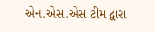એન.એસ.એસ ટીમ દ્વારા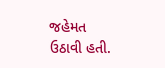જહેમત ઉઠાવી હતી.